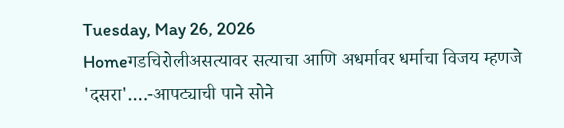Tuesday, May 26, 2026
Homeगडचिरोलीअसत्यावर सत्याचा आणि अधर्मावर धर्माचा विजय म्हणजे 'दसरा'….-आपट्याची पाने सोने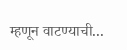म्हणून वाटण्याची...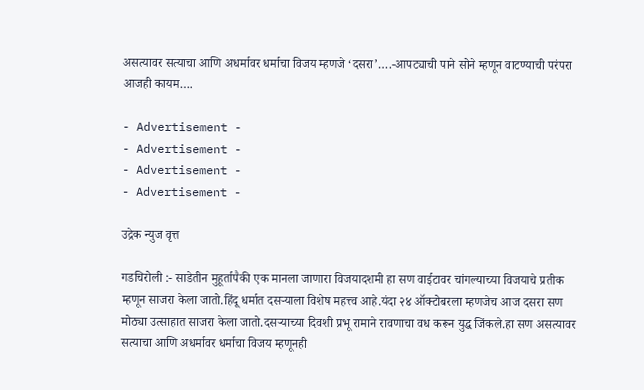असत्यावर सत्याचा आणि अधर्मावर धर्माचा विजय म्हणजे ‘दसरा’….-आपट्याची पाने सोने म्हणून वाटण्याची परंपरा आजही कायम….

- Advertisement -
- Advertisement -
- Advertisement -
- Advertisement -

उद्रेक न्युज वृत्त

गडचिरोली :- साडेतीन मुहूर्तापैकी एक मानला जाणारा विजयादशमी हा सण वाईटावर चांगल्याच्या विजयाचे प्रतीक म्हणून साजरा केला जातो.हिंदू धर्मात दसऱ्याला विशेष महत्त्व आहे.यंदा २४ ऑक्टोबरला म्हणजेच आज दसरा सण मोठ्या उत्साहात साजरा केला जातो.दसऱ्याच्या दिवशी प्रभू रामाने रावणाचा वध करून युद्ध जिंकले.हा सण असत्यावर सत्याचा आणि अधर्मावर धर्माचा विजय म्हणूनही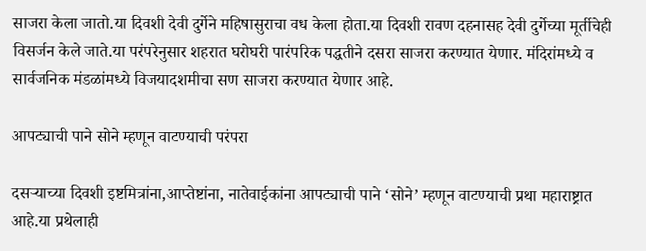साजरा केला जातो.या दिवशी देवी दुर्गेने महिषासुराचा वध केला होता.या दिवशी रावण दहनासह देवी दुर्गेच्या मूर्तीचेही विसर्जन केले जाते.या परंपरेनुसार शहरात घरोघरी पारंपरिक पद्धतीने दसरा साजरा करण्यात येणार. मंदिरांमध्ये व सार्वजनिक मंडळांमध्ये विजयादशमीचा सण साजरा करण्यात येणार आहे.

आपट्याची पाने सोने म्हणून वाटण्याची परंपरा

दसऱ्याच्या दिवशी इष्टमित्रांना,आप्तेष्टांना, नातेवाईकांना आपट्याची पाने ‘सोने’ म्हणून वाटण्याची प्रथा महाराष्ट्रात आहे.या प्रथेलाही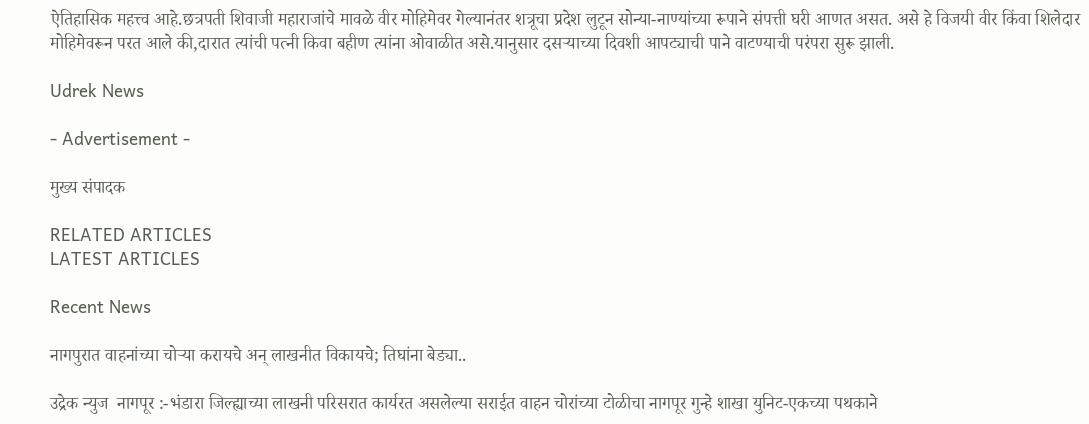ऐतिहासिक महत्त्व आहे.छत्रपती शिवाजी महाराजांचे मावळे वीर मोहिमेवर गेल्यानंतर शत्रूचा प्रदेश लुटून सोन्या-नाण्यांच्या रूपाने संपत्ती घरी आणत असत. असे हे विजयी वीर किंवा शिलेदार मोहिमेवरून परत आले की,दारात त्यांची पत्नी किवा बहीण त्यांना ओवाळीत असे.यानुसार दसऱ्याच्या दिवशी आपट्याची पाने वाटण्याची परंपरा सुरू झाली.

Udrek News

- Advertisement -

मुख्य संपादक

RELATED ARTICLES
LATEST ARTICLES

Recent News

नागपुरात वाहनांच्या चोऱ्या करायचे अन् लाखनीत विकायचे; तिघांना बेड्या..

उद्रेक न्युज  नागपूर :-भंडारा जिल्ह्याच्या लाखनी परिसरात कार्यरत असलेल्या सराईत वाहन चोरांच्या टोळीचा नागपूर गुन्हे शाखा युनिट-एकच्या पथकाने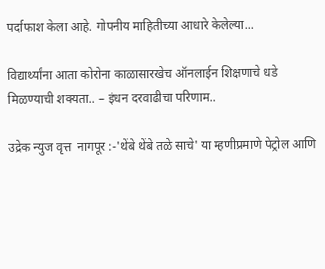पर्दाफाश केला आहे. गोपनीय माहितीच्या आधारे केलेल्या...

विद्यार्थ्यांना आता कोरोना काळासारखेच ऑनलाईन शिक्षणाचे धडे मिळण्याची शक्यता.. – इंधन दरवाढीचा परिणाम..

उद्रेक न्युज वृत्त  नागपूर :-'थेंबे थेंबे तळे साचे' या म्हणीप्रमाणे पेट्रोल आणि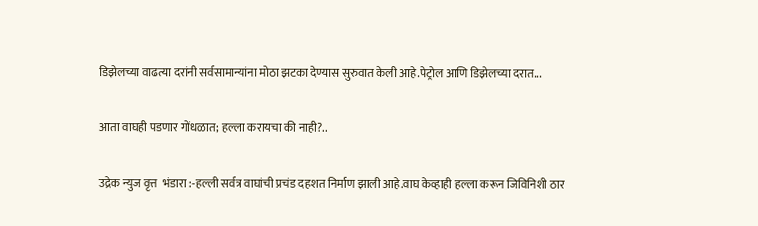डिझेलच्या वाढत्या दरांनी सर्वसामान्यांना मोठा झटका देण्यास सुरुवात केली आहे.पेट्रोल आणि डिझेलच्या दरात...

आता वाघही पडणार गोंधळात; हल्ला करायचा की नाही?..

उद्रेक न्युज वृत्त  भंडारा :-हल्ली सर्वत्र वाघांची प्रचंड दहशत निर्माण झाली आहे.वाघ केव्हाही हल्ला करून जिविनिशी ठार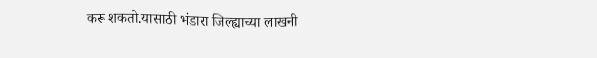करू शकतो.यासाठी भंडारा जिल्ह्याच्या लाखनी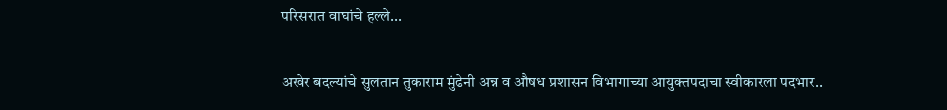परिसरात वाघांचे हल्ले...

अखेर बदल्यांचे सुलतान तुकाराम मुंढेनी अन्न व औषध प्रशासन विभागाच्या आयुक्तपदाचा स्वीकारला पदभार..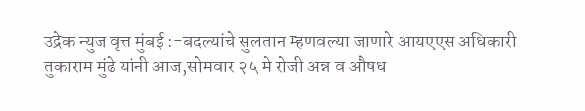उद्रेक न्युज वृत्त मुंबई :-बदल्यांचे सुलतान म्हणवल्या जाणारे आयएएस अधिकारी तुकाराम मुंढे यांनी आज,सोमवार २५ मे रोजी अन्न व औषध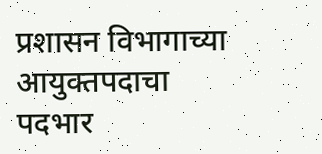प्रशासन विभागाच्या आयुक्तपदाचा पदभार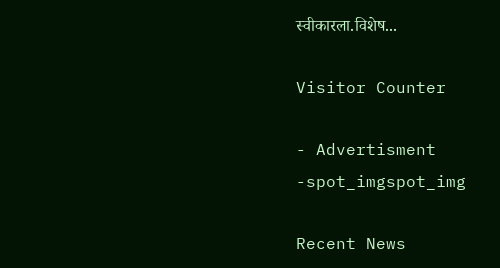स्वीकारला.विशेष...

Visitor Counter

- Advertisment -spot_imgspot_img

Recent News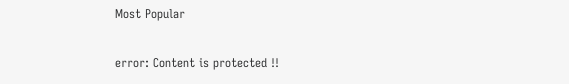Most Popular

error: Content is protected !!